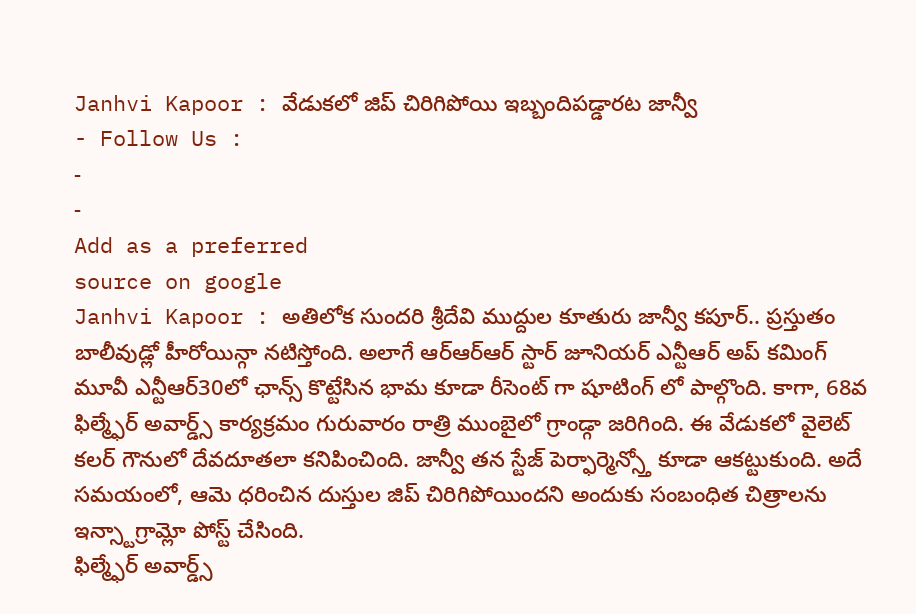Janhvi Kapoor : వేడుకలో జిప్ చిరిగిపోయి ఇబ్బందిపడ్డారట జాన్వీ
- Follow Us :
-
-
Add as a preferred
source on google
Janhvi Kapoor : అతిలోక సుందరి శ్రీదేవి ముద్దుల కూతురు జాన్వీ కపూర్.. ప్రస్తుతం బాలీవుడ్లో హీరోయిన్గా నటిస్తోంది. అలాగే ఆర్ఆర్ఆర్ స్టార్ జూనియర్ ఎన్టీఆర్ అప్ కమింగ్ మూవీ ఎన్టీఆర్30లో ఛాన్స్ కొట్టేసిన భామ కూడా రీసెంట్ గా షూటింగ్ లో పాల్గొంది. కాగా, 68వ ఫిల్మ్ఫేర్ అవార్డ్స్ కార్యక్రమం గురువారం రాత్రి ముంబైలో గ్రాండ్గా జరిగింది. ఈ వేడుకలో వైలెట్ కలర్ గౌనులో దేవదూతలా కనిపించింది. జాన్వీ తన స్టేజ్ పెర్ఫార్మెన్స్తో కూడా ఆకట్టుకుంది. అదే సమయంలో, ఆమె ధరించిన దుస్తుల జిప్ చిరిగిపోయిందని అందుకు సంబంధిత చిత్రాలను ఇన్స్టాగ్రామ్లో పోస్ట్ చేసింది.
ఫిల్మ్ఫేర్ అవార్డ్స్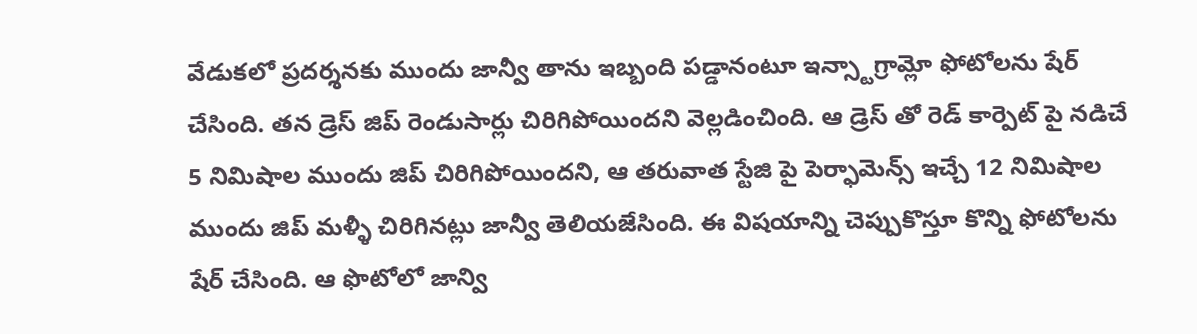వేడుకలో ప్రదర్శనకు ముందు జాన్వీ తాను ఇబ్బంది పడ్డానంటూ ఇన్స్టాగ్రామ్లో ఫోటోలను షేర్ చేసింది. తన డ్రెస్ జిప్ రెండుసార్లు చిరిగిపోయిందని వెల్లడించింది. ఆ డ్రెస్ తో రెడ్ కార్పెట్ పై నడిచే 5 నిమిషాల ముందు జిప్ చిరిగిపోయిందని, ఆ తరువాత స్టేజి పై పెర్ఫామెన్స్ ఇచ్చే 12 నిమిషాల ముందు జిప్ మళ్ళీ చిరిగినట్లు జాన్వీ తెలియజేసింది. ఈ విషయాన్ని చెప్పుకొస్తూ కొన్ని ఫోటోలను షేర్ చేసింది. ఆ ఫొటోలో జాన్వి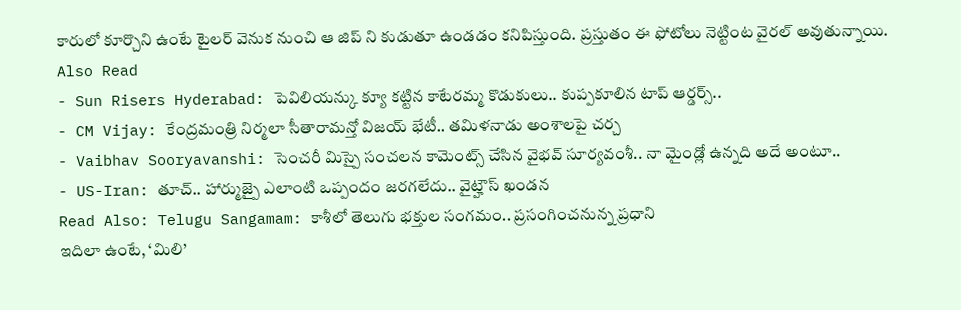కారులో కూర్చొని ఉంటే టైలర్ వెనుక నుంచి ఆ జిప్ ని కుడుతూ ఉండడం కనిపిస్తుంది. ప్రస్తుతం ఈ ఫోటోలు నెట్టింట వైరల్ అవుతున్నాయి.
Also Read
- Sun Risers Hyderabad: పెవిలియన్కు క్యూ కట్టిన కాటేరమ్మ కొడుకులు.. కుప్పకూలిన టాప్ ఆర్డర్స్..
- CM Vijay: కేంద్రమంత్రి నిర్మలా సీతారామన్తో విజయ్ భేటీ.. తమిళనాడు అంశాలపై చర్చ
- Vaibhav Sooryavanshi: సెంచరీ మిస్పై సంచలన కామెంట్స్ చేసిన వైభవ్ సూర్యవంశీ.. నా మైండ్లో ఉన్నది అదే అంటూ..
- US-Iran: తూచ్.. హార్ముజ్పై ఎలాంటి ఒప్పందం జరగలేదు.. వైట్హౌస్ ఖండన
Read Also: Telugu Sangamam: కాశీలో తెలుగు భక్తుల సంగమం.. ప్రసంగించనున్న ప్రధాని
ఇదిలా ఉంటే, ‘మిలి’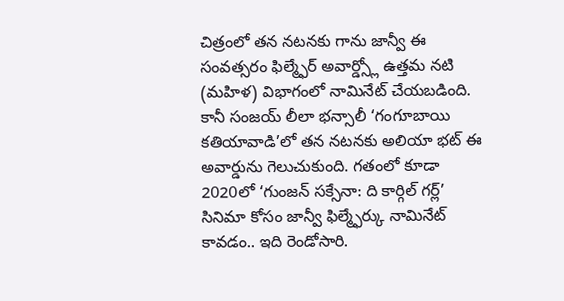చిత్రంలో తన నటనకు గాను జాన్వీ ఈ సంవత్సరం ఫిల్మ్ఫేర్ అవార్డ్స్లో ఉత్తమ నటి (మహిళ) విభాగంలో నామినేట్ చేయబడింది. కానీ సంజయ్ లీలా భన్సాలీ ‘గంగూబాయి కతియావాడి’లో తన నటనకు అలియా భట్ ఈ అవార్డును గెలుచుకుంది. గతంలో కూడా 2020లో ‘గుంజన్ సక్సేనా: ది కార్గిల్ గర్ల్’ సినిమా కోసం జాన్వీ ఫిల్మ్ఫేర్కు నామినేట్ కావడం.. ఇది రెండోసారి.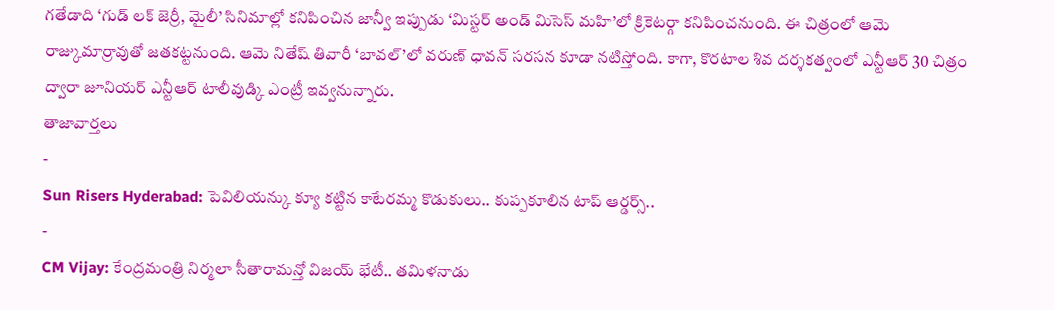గతేడాది ‘గుడ్ లక్ జెర్రీ, మైలీ’ సినిమాల్లో కనిపించిన జాన్వీ ఇప్పుడు ‘మిస్టర్ అండ్ మిసెస్ మహి’లో క్రికెటర్గా కనిపించనుంది. ఈ చిత్రంలో ఆమె రాజ్కుమార్రావుతో జతకట్టనుంది. ఆమె నితేష్ తివారీ ‘బావల్’లో వరుణ్ ధావన్ సరసన కూడా నటిస్తోంది. కాగా, కొరటాల శివ దర్శకత్వంలో ఎన్టీఆర్ 30 చిత్రం ద్వారా జూనియర్ ఎన్టీఆర్ టాలీవుడ్కి ఎంట్రీ ఇవ్వనున్నారు.
తాజావార్తలు
-
Sun Risers Hyderabad: పెవిలియన్కు క్యూ కట్టిన కాటేరమ్మ కొడుకులు.. కుప్పకూలిన టాప్ ఆర్డర్స్..
-
CM Vijay: కేంద్రమంత్రి నిర్మలా సీతారామన్తో విజయ్ భేటీ.. తమిళనాడు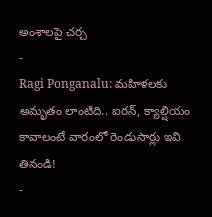అంశాలపై చర్చ
-
Ragi Ponganalu: మహిళలకు అమృతం లాంటిది.. ఐరన్, క్యాల్షియం కావాలంటే వారంలో రెండుసార్లు ఇవి తినండి!
-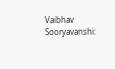Vaibhav Sooryavanshi: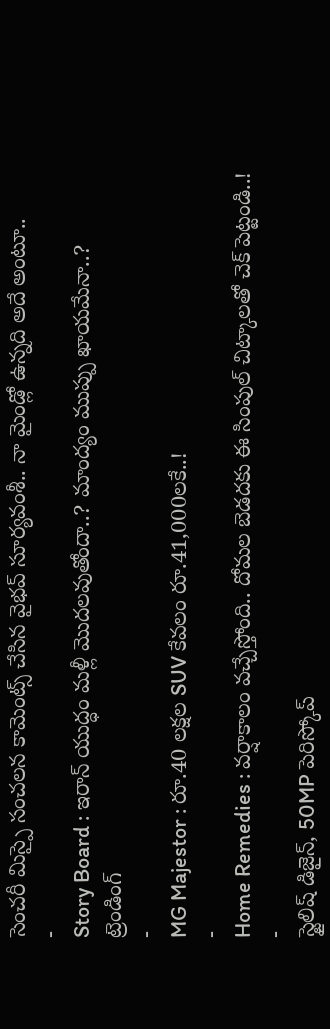సెంచరీ మిస్పై సంచలన కామెంట్స్ చేసిన వైభవ్ సూర్యవంశీ.. నా మైండ్లో ఉన్నది అదే అంటూ..
-
Story Board : ఇరాన్ యుద్ధం మళ్లీ మొదలవుతోందా..? మాంద్యం ముప్పు ఖాయమేనా..?
ట్రెండింగ్
-
MG Majestor : రూ.40 లక్షల SUV కేవలం రూ.41,000లకే..!
-
Home Remedies : వర్షాకాలం వచ్చేస్తోంది.. దోమల బెడదకు ఈ సింపుల్ చిట్కాలతో చెక్ పెట్టండి..!
-
స్టైలిష్ డిజైన్, 50MP పెరిస్కోప్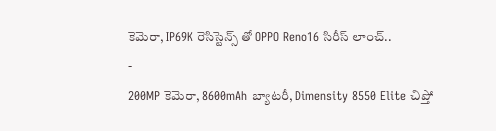కెమెరా, IP69K రెసిస్టెన్స్ తో OPPO Reno16 సిరీస్ లాంచ్..
-
200MP కెమెరా, 8600mAh బ్యాటరీ, Dimensity 8550 Elite చిప్తో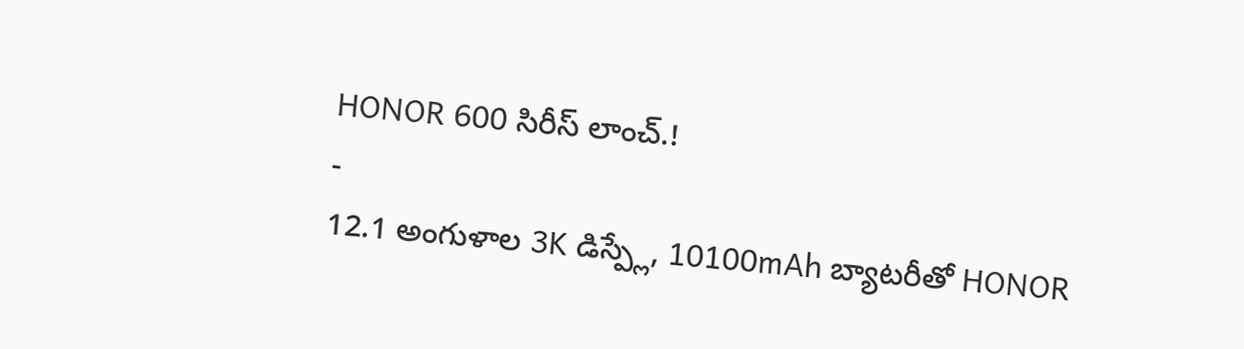HONOR 600 సిరీస్ లాంచ్.!
-
12.1 అంగుళాల 3K డిస్ప్లే, 10100mAh బ్యాటరీతో HONOR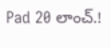Pad 20 లాంచ్.!